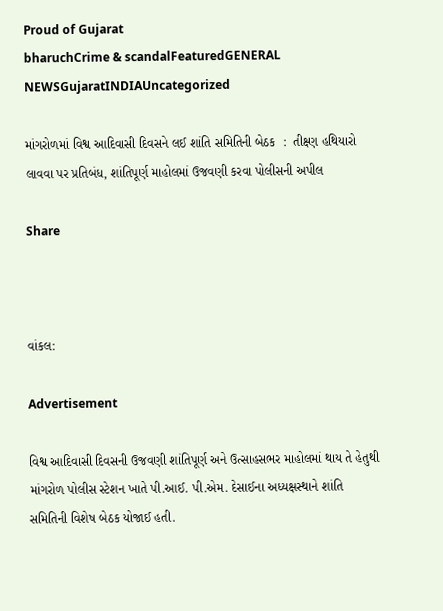Proud of Gujarat
bharuchCrime & scandalFeaturedGENERAL NEWSGujaratINDIAUncategorized

માંગરોળમાં વિશ્વ આદિવાસી દિવસને લઈ શાંતિ સમિતિની બેઠક  :  તીક્ષ્ણ હથિયારો લાવવા પર પ્રતિબંધ, શાંતિપૂર્ણ માહોલમાં ઉજવણી કરવા પોલીસની અપીલ

Share



વાંકલ:

Advertisement

વિશ્વ આદિવાસી દિવસની ઉજવણી શાંતિપૂર્ણ અને ઉત્સાહસભર માહોલમાં થાય તે હેતુથી માંગરોળ પોલીસ સ્ટેશન ખાતે પી.આઈ. પી.એમ. દેસાઈના અધ્યક્ષસ્થાને શાંતિ સમિતિની વિશેષ બેઠક યોજાઈ હતી.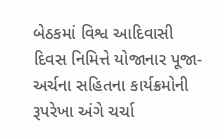બેઠકમાં વિશ્વ આદિવાસી દિવસ નિમિત્તે યોજાનાર પૂજા-અર્ચના સહિતના કાર્યક્રમોની રૂપરેખા અંગે ચર્ચા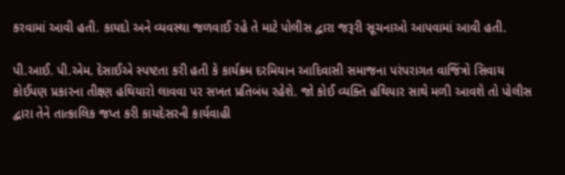કરવામાં આવી હતી. કાયદો અને વ્યવસ્થા જળવાઈ રહે તે માટે પોલીસ દ્વારા જરૂરી સૂચનાઓ આપવામાં આવી હતી.

પી.આઈ. પી.એમ. દેસાઈએ સ્પષ્ટતા કરી હતી કે કાર્યક્રમ દરમિયાન આદિવાસી સમાજના પરંપરાગત વાજિંત્રો સિવાય કોઈપણ પ્રકારના તીક્ષ્ણ હથિયારો લાવવા પર સખત પ્રતિબંધ રહેશે. જો કોઈ વ્યક્તિ હથિયાર સાથે મળી આવશે તો પોલીસ દ્વારા તેને તાત્કાલિક જપ્ત કરી કાયદેસરની કાર્યવાહી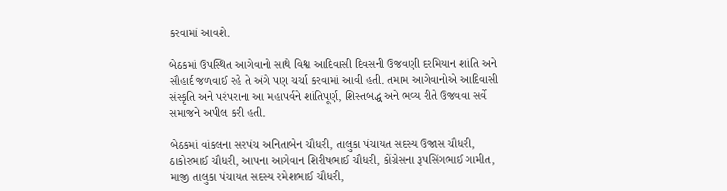કરવામાં આવશે.

બેઠકમાં ઉપસ્થિત આગેવાનો સાથે વિશ્વ આદિવાસી દિવસની ઉજવણી દરમિયાન શાંતિ અને સૌહાર્દ જળવાઈ રહે તે અંગે પણ ચર્ચા કરવામાં આવી હતી. તમામ આગેવાનોએ આદિવાસી સંસ્કૃતિ અને પરંપરાના આ મહાપર્વને શાંતિપૂર્ણ, શિસ્તબદ્ધ અને ભવ્ય રીતે ઉજવવા સર્વે સમાજને અપીલ કરી હતી.

બેઠકમાં વાંકલના સરપંચ અનિતાબેન ચૌધરી, તાલુકા પંચાયત સદસ્ય ઉજાસ ચૌધરી, ઠાકોરભાઈ ચૌધરી, આપના આગેવાન શિરીષભાઈ ચૌધરી, કોંગ્રેસના રૂપસિંગભાઈ ગામીત, માજી તાલુકા પંચાયત સદસ્ય રમેશભાઈ ચૌધરી,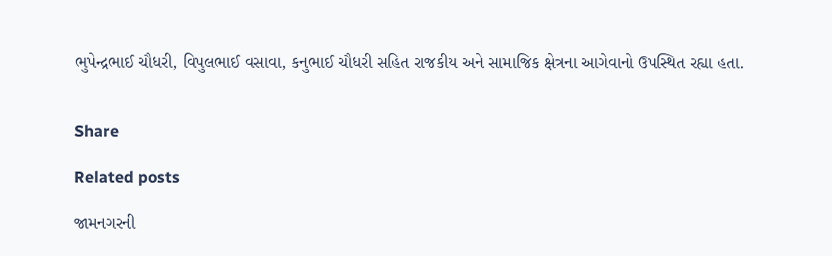ભુપેન્દ્રભાઈ ચૌધરી, વિપુલભાઈ વસાવા, કનુભાઈ ચૌધરી સહિત રાજકીય અને સામાજિક ક્ષેત્રના આગેવાનો ઉપસ્થિત રહ્યા હતા.


Share

Related posts

જામનગરની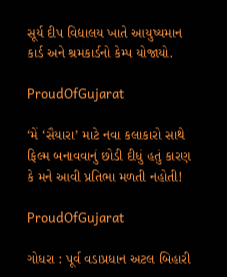સૂર્ય દીપ વિદ્યાલય ખાતે આયુષ્યમાન કાર્ડ અને શ્રમકાર્ડનો કેમ્પ યોજાયો.

ProudOfGujarat

‘મેં ‘સૈયારા’ માટે નવા કલાકારો સાથે ફિલ્મ બનાવવાનું છોડી દીધું હતું કારણ કે મને આવી પ્રતિભા મળતી નહોતી!

ProudOfGujarat

ગોધરા : પૂર્વ વડાપ્રધાન અટલ બિહારી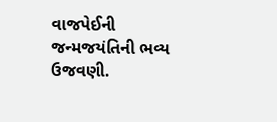વાજપેઈની જન્મજયંતિની ભવ્ય ઉજવણી.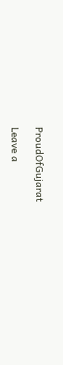ProudOfGujarat

Leave a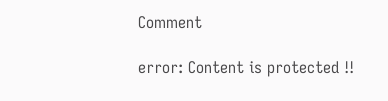Comment

error: Content is protected !!